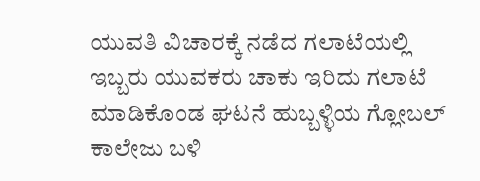ಯುವತಿ ವಿಚಾರಕ್ಕೆ ನಡೆದ ಗಲಾಟೆಯಲ್ಲಿ ಇಬ್ಬರು ಯುವಕರು ಚಾಕು ಇರಿದು ಗಲಾಟೆ ಮಾಡಿಕೊಂಡ ಘಟನೆ ಹುಬ್ಬಳ್ಳಿಯ ಗ್ಲೋಬಲ್ ಕಾಲೇಜು ಬಳಿ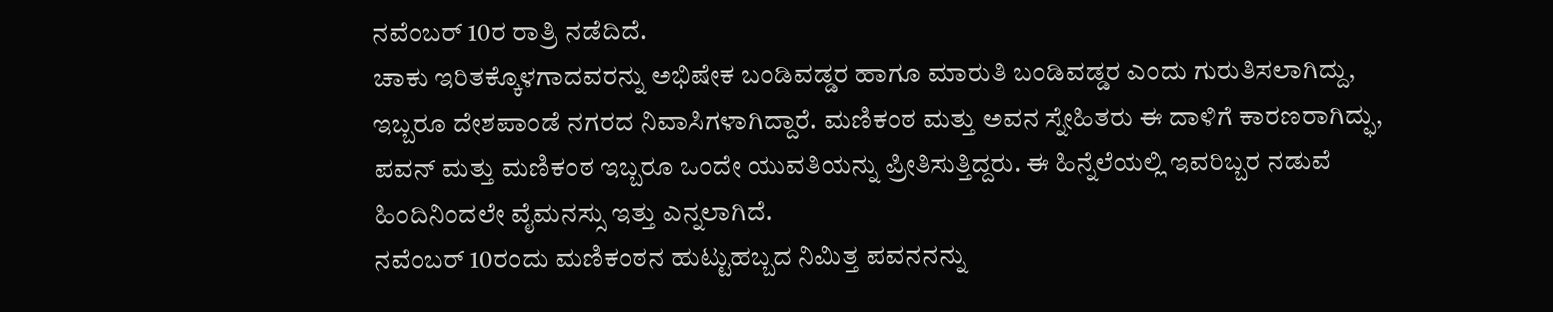ನವೆಂಬರ್ 10ರ ರಾತ್ರಿ ನಡೆದಿದೆ.
ಚಾಕು ಇರಿತಕ್ಕೊಳಗಾದವರನ್ನು ಅಭಿಷೇಕ ಬಂಡಿವಡ್ಡರ ಹಾಗೂ ಮಾರುತಿ ಬಂಡಿವಡ್ಡರ ಎಂದು ಗುರುತಿಸಲಾಗಿದ್ದು, ಇಬ್ಬರೂ ದೇಶಪಾಂಡೆ ನಗರದ ನಿವಾಸಿಗಳಾಗಿದ್ದಾರೆ. ಮಣಿಕಂಠ ಮತ್ತು ಅವನ ಸ್ನೇಹಿತರು ಈ ದಾಳಿಗೆ ಕಾರಣರಾಗಿದ್ಫು, ಪವನ್ ಮತ್ತು ಮಣಿಕಂಠ ಇಬ್ಬರೂ ಒಂದೇ ಯುವತಿಯನ್ನು ಪ್ರೀತಿಸುತ್ತಿದ್ದರು. ಈ ಹಿನ್ನೆಲೆಯಲ್ಲಿ ಇವರಿಬ್ಬರ ನಡುವೆ ಹಿಂದಿನಿಂದಲೇ ವೈಮನಸ್ಸು ಇತ್ತು ಎನ್ನಲಾಗಿದೆ.
ನವೆಂಬರ್ 10ರಂದು ಮಣಿಕಂಠನ ಹುಟ್ಟುಹಬ್ಬದ ನಿಮಿತ್ತ ಪವನನನ್ನು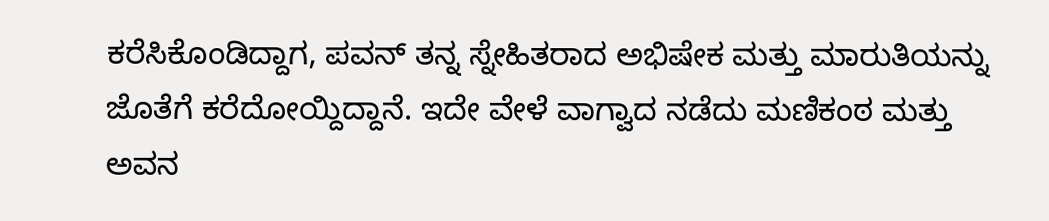ಕರೆಸಿಕೊಂಡಿದ್ದಾಗ, ಪವನ್ ತನ್ನ ಸ್ನೇಹಿತರಾದ ಅಭಿಷೇಕ ಮತ್ತು ಮಾರುತಿಯನ್ನು ಜೊತೆಗೆ ಕರೆದೋಯ್ದಿದ್ದಾನೆ. ಇದೇ ವೇಳೆ ವಾಗ್ವಾದ ನಡೆದು ಮಣಿಕಂಠ ಮತ್ತು ಅವನ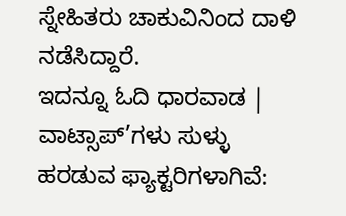ಸ್ನೇಹಿತರು ಚಾಕುವಿನಿಂದ ದಾಳಿ ನಡೆಸಿದ್ದಾರೆ.
ಇದನ್ನೂ ಓದಿ ಧಾರವಾಡ | ವಾಟ್ಸಾಪ್’ಗಳು ಸುಳ್ಳು ಹರಡುವ ಫ್ಯಾಕ್ಟರಿಗಳಾಗಿವೆ: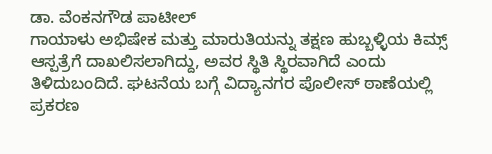ಡಾ. ವೆಂಕನಗೌಡ ಪಾಟೀಲ್
ಗಾಯಾಳು ಅಭಿಷೇಕ ಮತ್ತು ಮಾರುತಿಯನ್ನು ತಕ್ಷಣ ಹುಬ್ಬಳ್ಳಿಯ ಕಿಮ್ಸ್ ಆಸ್ಪತ್ರೆಗೆ ದಾಖಲಿಸಲಾಗಿದ್ದು, ಅವರ ಸ್ಥಿತಿ ಸ್ಥಿರವಾಗಿದೆ ಎಂದು ತಿಳಿದುಬಂದಿದೆ. ಘಟನೆಯ ಬಗ್ಗೆ ವಿದ್ಯಾನಗರ ಪೊಲೀಸ್ ಠಾಣೆಯಲ್ಲಿ ಪ್ರಕರಣ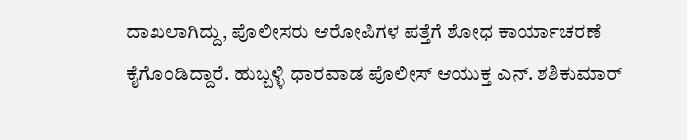ದಾಖಲಾಗಿದ್ದು, ಪೊಲೀಸರು ಆರೋಪಿಗಳ ಪತ್ತೆಗೆ ಶೋಧ ಕಾರ್ಯಾಚರಣೆ ಕೈಗೊಂಡಿದ್ದಾರೆ. ಹುಬ್ಬಳ್ಳಿ ಧಾರವಾಡ ಪೊಲೀಸ್ ಆಯುಕ್ತ ಎನ್. ಶಶಿಕುಮಾರ್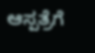ಆಸ್ಪತ್ರೆಗೆ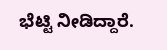ಭೆಟ್ಟಿ ನೀಡಿದ್ದಾರೆ.